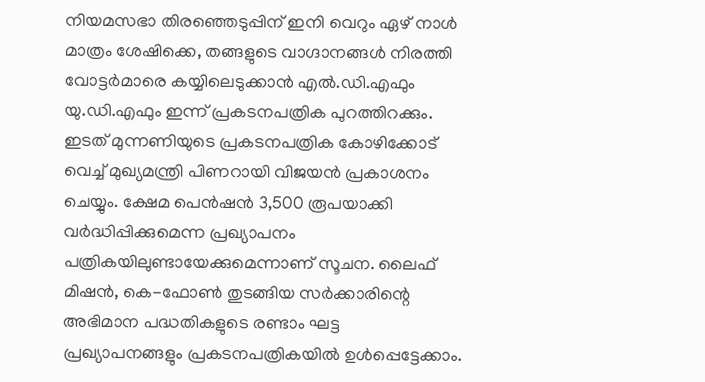നിയമസഭാ തിരഞ്ഞെടുപ്പിന് ഇനി വെറും ഏഴ് നാൾ മാത്രം ശേഷിക്കെ, തങ്ങളുടെ വാഗ്ദാനങ്ങൾ നിരത്തി വോട്ടർമാരെ കയ്യിലെടുക്കാൻ എൽ.ഡി.എഫും യു.ഡി.എഫും ഇന്ന് പ്രകടനപത്രിക പുറത്തിറക്കും.
ഇടത് മുന്നണിയുടെ പ്രകടനപത്രിക കോഴിക്കോട് വെച്ച് മുഖ്യമന്ത്രി പിണറായി വിജയൻ പ്രകാശനം ചെയ്യും. ക്ഷേമ പെൻഷൻ 3,500 രൂപയാക്കി വർദ്ധിപ്പിക്കുമെന്ന പ്രഖ്യാപനം പത്രികയിലുണ്ടായേക്കുമെന്നാണ് സൂചന. ലൈഫ് മിഷൻ, കെ-ഫോൺ തുടങ്ങിയ സർക്കാരിന്റെ അഭിമാന പദ്ധതികളുടെ രണ്ടാം ഘട്ട പ്രഖ്യാപനങ്ങളും പ്രകടനപത്രികയിൽ ഉൾപ്പെട്ടേക്കാം.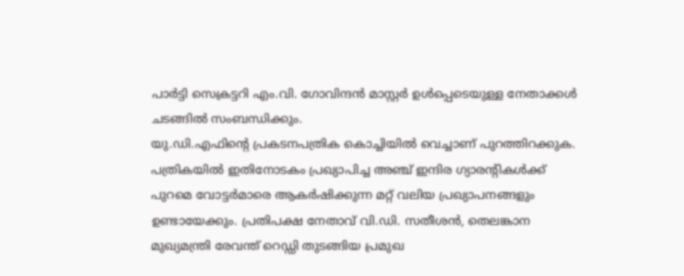പാർട്ടി സെക്രട്ടറി എം.വി. ഗോവിന്ദൻ മാസ്റ്റർ ഉൾപ്പെടെയുള്ള നേതാക്കൾ ചടങ്ങിൽ സംബന്ധിക്കും.
യു.ഡി.എഫിന്റെ പ്രകടനപത്രിക കൊച്ചിയിൽ വെച്ചാണ് പുറത്തിറക്കുക. പത്രികയിൽ ഇതിനോടകം പ്രഖ്യാപിച്ച അഞ്ച് ഇന്ദിര ഗ്യാരന്റികൾക്ക് പുറമെ വോട്ടർമാരെ ആകർഷിക്കുന്ന മറ്റ് വലിയ പ്രഖ്യാപനങ്ങളും ഉണ്ടായേക്കും. പ്രതിപക്ഷ നേതാവ് വി.ഡി. സതീശൻ, തെലങ്കാന മുഖ്യമന്ത്രി രേവന്ത് റെഡ്ഡി തുടങ്ങിയ പ്രമുഖ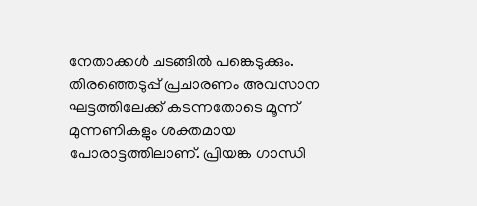നേതാക്കൾ ചടങ്ങിൽ പങ്കെടുക്കും.
തിരഞ്ഞെടുപ്പ് പ്രചാരണം അവസാന ഘട്ടത്തിലേക്ക് കടന്നതോടെ മൂന്ന് മുന്നണികളും ശക്തമായ പോരാട്ടത്തിലാണ്. പ്രിയങ്ക ഗാന്ധി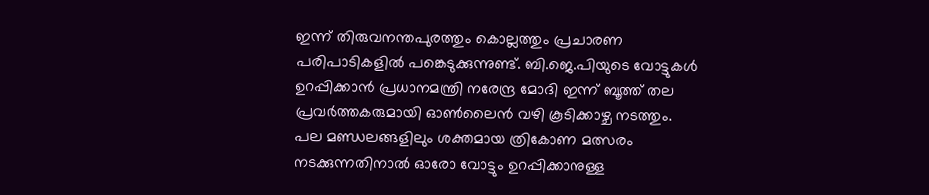ഇന്ന് തിരുവനന്തപുരത്തും കൊല്ലത്തും പ്രചാരണ പരിപാടികളിൽ പങ്കെടുക്കുന്നുണ്ട്. ബി.ജെ.പിയുടെ വോട്ടുകൾ ഉറപ്പിക്കാൻ പ്രധാനമന്ത്രി നരേന്ദ്ര മോദി ഇന്ന് ബൂത്ത് തല പ്രവർത്തകരുമായി ഓൺലൈൻ വഴി കൂടിക്കാഴ്ച നടത്തും. പല മണ്ഡലങ്ങളിലും ശക്തമായ ത്രികോണ മത്സരം നടക്കുന്നതിനാൽ ഓരോ വോട്ടും ഉറപ്പിക്കാനുള്ള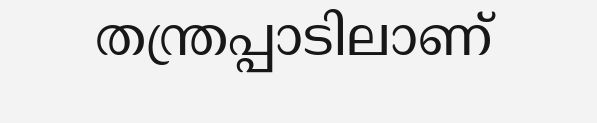തന്ത്രപ്പാടിലാണ്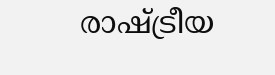രാഷ്ട്രീയ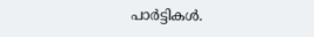പാർട്ടികൾ.